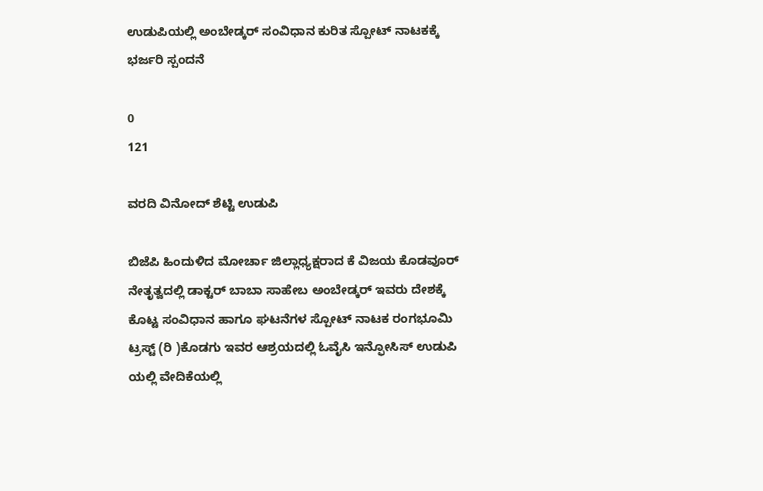ಉಡುಪಿಯಲ್ಲಿ ಅಂಬೇಡ್ಕರ್ ಸಂವಿಧಾನ ಕುರಿತ ಸ್ಪೋಟ್ ನಾಟಕಕ್ಕೆ ಭರ್ಜರಿ ಸ್ಪಂದನೆ

0
121

ವರದಿ ವಿನೋದ್ ಶೆಟ್ಟಿ ಉಡುಪಿ

ಬಿಜೆಪಿ ಹಿಂದುಳಿದ ಮೋರ್ಚಾ ಜಿಲ್ಲಾಧ್ಯಕ್ಷರಾದ ಕೆ ವಿಜಯ ಕೊಡವೂರ್ ನೇತೃತ್ವದಲ್ಲಿ ಡಾಕ್ಟರ್ ಬಾಬಾ ಸಾಹೇಬ ಅಂಬೇಡ್ಕರ್ ಇವರು ದೇಶಕ್ಕೆ ಕೊಟ್ಟ ಸಂವಿಧಾನ ಹಾಗೂ ಘಟನೆಗಳ ಸ್ಪೋಟ್ ನಾಟಕ ರಂಗಭೂಮಿ ಟ್ರಸ್ಟ್ (ರಿ )ಕೊಡಗು ಇವರ ಆಶ್ರಯದಲ್ಲಿ ಓವೈಸಿ ಇನ್ಫೋಸಿಸ್ ಉಡುಪಿ ಯಲ್ಲಿ ವೇದಿಕೆಯಲ್ಲಿ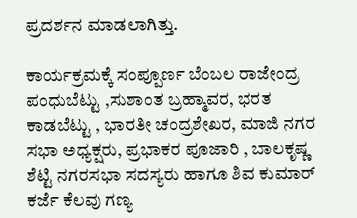ಪ್ರದರ್ಶನ ಮಾಡಲಾಗಿತ್ತು.

ಕಾರ್ಯಕ್ರಮಕ್ಕೆ ಸಂಪ್ಪೂರ್ಣ ಬೆಂಬಲ ರಾಜೇಂದ್ರ ಪಂಧುಬೆಟ್ಟು ,ಸುಶಾಂತ ಬ್ರಹ್ಮಾವರ, ಭರತ ಕಾಡಬೆಟ್ಟು , ಭಾರತೀ ಚಂದ್ರಶೇಖರ, ಮಾಜಿ ನಗರ ಸಭಾ ಅಧ್ಯಕ್ಷರು, ಪ್ರಭಾಕರ ಪೂಜಾರಿ , ಬಾಲಕೃಷ್ಣ ಶೆಟ್ಟಿ ನಗರಸಭಾ ಸದಸ್ಯರು ಹಾಗೂ ಶಿವ ಕುಮಾರ್ ಕರ್ಜೆ ಕೆಲವು ಗಣ್ಯ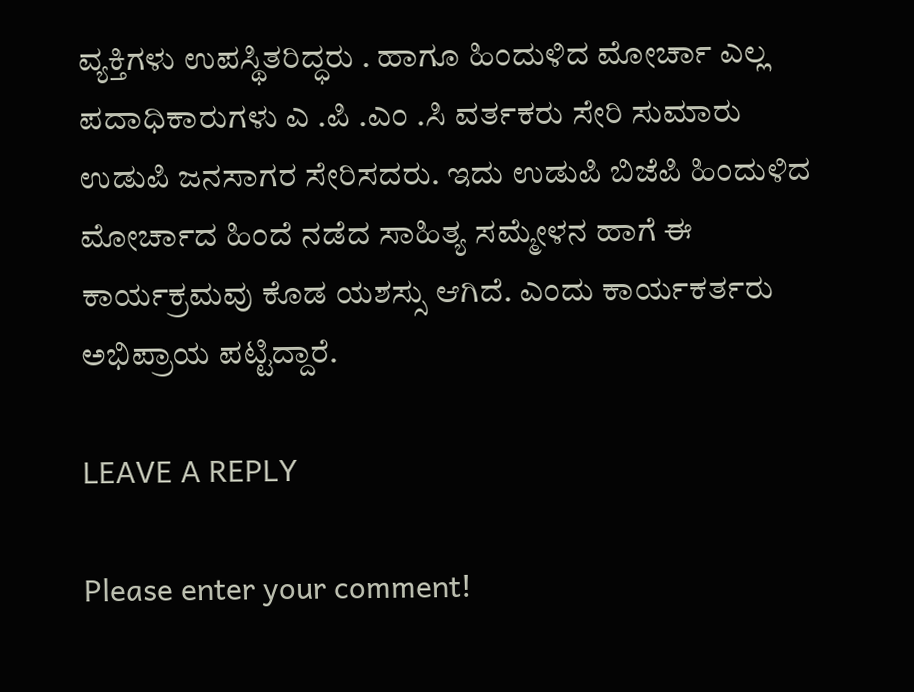ವ್ಯಕ್ತಿಗಳು ಉಪಸ್ಥಿತರಿದ್ಧರು . ಹಾಗೂ ಹಿಂದುಳಿದ ಮೋರ್ಚಾ ಎಲ್ಲ ಪದಾಧಿಕಾರುಗಳು ಎ .ಪಿ .ಎಂ .ಸಿ ವರ್ತಕರು ಸೇರಿ ಸುಮಾರು ಉಡುಪಿ ಜನಸಾಗರ ಸೇರಿಸದರು. ಇದು ಉಡುಪಿ ಬಿಜೆಪಿ ಹಿಂದುಳಿದ ಮೋರ್ಚಾದ ಹಿಂದೆ ನಡೆದ ಸಾಹಿತ್ಯ ಸಮ್ಮೇಳನ ಹಾಗೆ ಈ ಕಾರ್ಯಕ್ರಮವು ಕೊಡ ಯಶಸ್ಸು ಆಗಿದೆ. ಎಂದು ಕಾರ್ಯಕರ್ತರು ಅಭಿಪ್ರಾಯ ಪಟ್ಟಿದ್ದಾರೆ.

LEAVE A REPLY

Please enter your comment!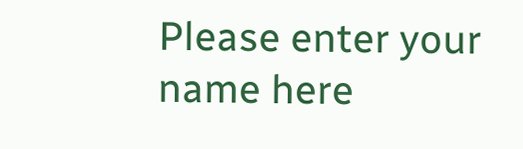Please enter your name here